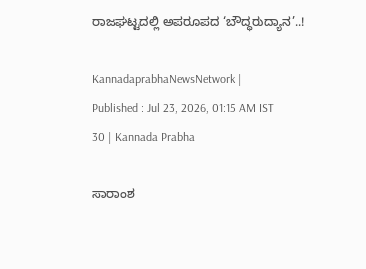ರಾಜಘಟ್ಟದಲ್ಲಿ ಅಪರೂಪದ ‘ಬೌದ್ಧರುದ್ಯಾನ’..!

KannadaprabhaNewsNetwork |
Published : Jul 23, 2026, 01:15 AM IST
30 | Kannada Prabha

ಸಾರಾಂಶ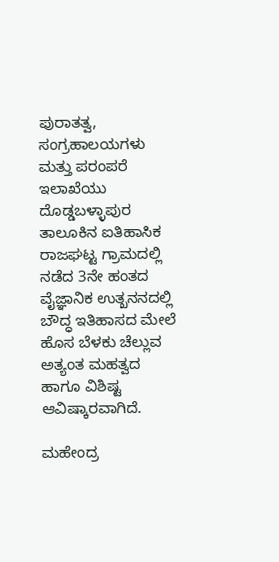ಪುರಾತತ್ವ, ಸಂಗ್ರಹಾಲಯಗಳು ಮತ್ತು ಪರಂಪರೆ ಇಲಾಖೆಯು ದೊಡ್ಡಬಳ್ಳಾಪುರ ತಾಲೂಕಿನ ಐತಿಹಾಸಿಕ ರಾಜಘಟ್ಟ ಗ್ರಾಮದಲ್ಲಿ ನಡೆದ 3ನೇ ಹಂತದ ವೈಜ್ಞಾನಿಕ ಉತ್ಖನನದಲ್ಲಿ ಬೌದ್ಧ ಇತಿಹಾಸದ ಮೇಲೆ ಹೊಸ ಬೆಳಕು ಚೆಲ್ಲುವ ಅತ್ಯಂತ ಮಹತ್ವದ ಹಾಗೂ ವಿಶಿಷ್ಟ ಆವಿಷ್ಕಾರವಾಗಿದೆ.

ಮಹೇಂದ್ರ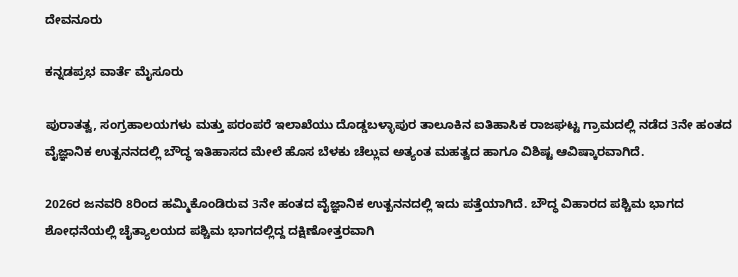ದೇವನೂರು

ಕನ್ನಡಪ್ರಭ ವಾರ್ತೆ ಮೈಸೂರು

ಪುರಾತತ್ವ, ಸಂಗ್ರಹಾಲಯಗಳು ಮತ್ತು ಪರಂಪರೆ ಇಲಾಖೆಯು ದೊಡ್ಡಬಳ್ಳಾಪುರ ತಾಲೂಕಿನ ಐತಿಹಾಸಿಕ ರಾಜಘಟ್ಟ ಗ್ರಾಮದಲ್ಲಿ ನಡೆದ 3ನೇ ಹಂತದ ವೈಜ್ಞಾನಿಕ ಉತ್ಖನನದಲ್ಲಿ ಬೌದ್ಧ ಇತಿಹಾಸದ ಮೇಲೆ ಹೊಸ ಬೆಳಕು ಚೆಲ್ಲುವ ಅತ್ಯಂತ ಮಹತ್ವದ ಹಾಗೂ ವಿಶಿಷ್ಟ ಆವಿಷ್ಕಾರವಾಗಿದೆ.

2026ರ ಜನವರಿ 8ರಿಂದ ಹಮ್ಮಿಕೊಂಡಿರುವ 3ನೇ ಹಂತದ ವೈಜ್ಞಾನಿಕ ಉತ್ಖನನದಲ್ಲಿ ಇದು ಪತ್ತೆಯಾಗಿದೆ. ಬೌದ್ಧ ವಿಹಾರದ ಪಶ್ಚಿಮ ಭಾಗದ ಶೋಧನೆಯಲ್ಲಿ ಚೈತ್ಯಾಲಯದ ಪಶ್ಚಿಮ ಭಾಗದಲ್ಲಿದ್ದ ದಕ್ಷಿಣೋತ್ತರವಾಗಿ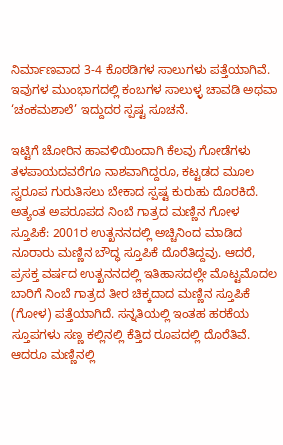ನಿರ್ಮಾಣವಾದ 3-4 ಕೊಠಡಿಗಳ ಸಾಲುಗಳು ಪತ್ತೆಯಾಗಿವೆ. ಇವುಗಳ ಮುಂಭಾಗದಲ್ಲಿ ಕಂಬಗಳ ಸಾಲುಳ್ಳ ಚಾವಡಿ ಅಥವಾ ‘ಚಂಕಮಶಾಲೆ’ ಇದ್ದುದರ ಸ್ಪಷ್ಟ ಸೂಚನೆ.

ಇಟ್ಟಿಗೆ ಚೋರಿನ ಹಾವಳಿಯಿಂದಾಗಿ ಕೆಲವು ಗೋಡೆಗಳು ತಳಪಾಯದವರೆಗೂ ನಾಶವಾಗಿದ್ದರೂ, ಕಟ್ಟಡದ ಮೂಲ ಸ್ವರೂಪ ಗುರುತಿಸಲು ಬೇಕಾದ ಸ್ಪಷ್ಟ ಕುರುಹು ದೊರಕಿದೆ. ಅತ್ಯಂತ ಅಪರೂಪದ ನಿಂಬೆ ಗಾತ್ರದ ಮಣ್ಣಿನ ಗೋಳ ಸ್ತೂಪಿಕೆ: 2001ರ ಉತ್ಖನನದಲ್ಲಿ ಅಚ್ಚಿನಿಂದ ಮಾಡಿದ ನೂರಾರು ಮಣ್ಣಿನ ಬೌದ್ಧ ಸ್ತೂಪಿಕೆ ದೊರೆತಿದ್ದವು. ಆದರೆ, ಪ್ರಸಕ್ತ ವರ್ಷದ ಉತ್ಖನನದಲ್ಲಿ ಇತಿಹಾಸದಲ್ಲೇ ಮೊಟ್ಟಮೊದಲ ಬಾರಿಗೆ ನಿಂಬೆ ಗಾತ್ರದ ತೀರ ಚಿಕ್ಕದಾದ ಮಣ್ಣಿನ ಸ್ತೂಪಿಕೆ (ಗೋಳ) ಪತ್ತೆಯಾಗಿದೆ. ಸನ್ನತಿಯಲ್ಲಿ ಇಂತಹ ಹರಕೆಯ ಸ್ತೂಪಗಳು ಸಣ್ಣ ಕಲ್ಲಿನಲ್ಲಿ ಕೆತ್ತಿದ ರೂಪದಲ್ಲಿ ದೊರೆತಿವೆ. ಆದರೂ ಮಣ್ಣಿನಲ್ಲಿ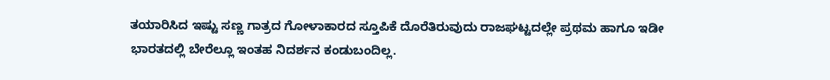ತಯಾರಿಸಿದ ಇಷ್ಟು ಸಣ್ಣ ಗಾತ್ರದ ಗೋಳಾಕಾರದ ಸ್ತೂಪಿಕೆ ದೊರೆತಿರುವುದು ರಾಜಘಟ್ಟದಲ್ಲೇ ಪ್ರಥಮ ಹಾಗೂ ಇಡೀ ಭಾರತದಲ್ಲಿ ಬೇರೆಲ್ಲೂ ಇಂತಹ ನಿದರ್ಶನ ಕಂಡುಬಂದಿಲ್ಲ.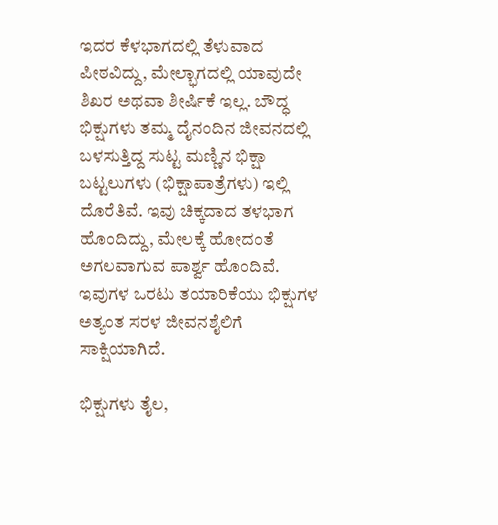ಇದರ ಕೆಳಭಾಗದಲ್ಲಿ ತೆಳುವಾದ ಪೀಠವಿದ್ದು, ಮೇಲ್ಭಾಗದಲ್ಲಿ ಯಾವುದೇ ಶಿಖರ ಅಥವಾ ಶೀರ್ಷಿಕೆ ಇಲ್ಲ. ಬೌದ್ಧ ಭಿಕ್ಷುಗಳು ತಮ್ಮ ದೈನಂದಿನ ಜೀವನದಲ್ಲಿ ಬಳಸುತ್ತಿದ್ದ ಸುಟ್ಟ ಮಣ್ಣಿನ ಭಿಕ್ಷಾ ಬಟ್ಟಲುಗಳು (ಭಿಕ್ಷಾಪಾತ್ರೆಗಳು) ಇಲ್ಲಿ ದೊರೆತಿವೆ. ಇವು ಚಿಕ್ಕದಾದ ತಳಭಾಗ ಹೊಂದಿದ್ದು, ಮೇಲಕ್ಕೆ ಹೋದಂತೆ ಅಗಲವಾಗುವ ಪಾರ್ಶ್ವ ಹೊಂದಿವೆ. ಇವುಗಳ ಒರಟು ತಯಾರಿಕೆಯು ಭಿಕ್ಷುಗಳ ಅತ್ಯಂತ ಸರಳ ಜೀವನಶೈಲಿಗೆ ಸಾಕ್ಷಿಯಾಗಿದೆ.

ಭಿಕ್ಷುಗಳು ತೈಲ,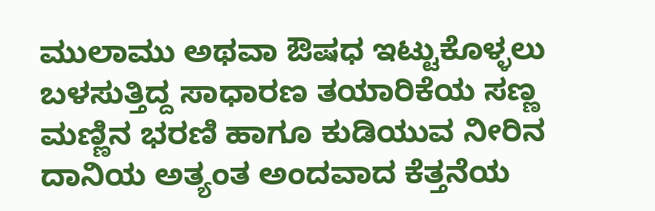ಮುಲಾಮು ಅಥವಾ ಔಷಧ ಇಟ್ಟುಕೊಳ್ಳಲು ಬಳಸುತ್ತಿದ್ದ ಸಾಧಾರಣ ತಯಾರಿಕೆಯ ಸಣ್ಣ ಮಣ್ಣಿನ ಭರಣಿ ಹಾಗೂ ಕುಡಿಯುವ ನೀರಿನ ದಾನಿಯ ಅತ್ಯಂತ ಅಂದವಾದ ಕೆತ್ತನೆಯ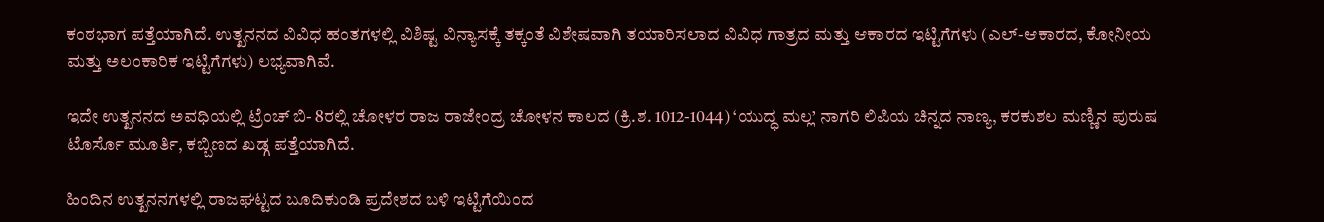ಕಂಠಭಾಗ ಪತ್ತೆಯಾಗಿದೆ. ಉತ್ಖನನದ ವಿವಿಧ ಹಂತಗಳಲ್ಲಿ ವಿಶಿಷ್ಟ ವಿನ್ಯಾಸಕ್ಕೆ ತಕ್ಕಂತೆ ವಿಶೇಷವಾಗಿ ತಯಾರಿಸಲಾದ ವಿವಿಧ ಗಾತ್ರದ ಮತ್ತು ಆಕಾರದ ಇಟ್ಟಿಗೆಗಳು (ಎಲ್‌-ಆಕಾರದ, ಕೋನೀಯ ಮತ್ತು ಅಲಂಕಾರಿಕ ಇಟ್ಟಿಗೆಗಳು) ಲಭ್ಯವಾಗಿವೆ.

ಇದೇ ಉತ್ಖನನದ ಅವಧಿಯಲ್ಲಿ ಟ್ರೆಂಚ್ ಬಿ- 8ರಲ್ಲಿ ಚೋಳರ ರಾಜ ರಾಜೇಂದ್ರ ಚೋಳನ ಕಾಲದ (ಕ್ರಿ.ಶ. 1012-1044) ‘ಯುದ್ಧ ಮಲ್ಲ’ ನಾಗರಿ ಲಿಪಿಯ ಚಿನ್ನದ ನಾಣ್ಯ, ಕರಕುಶಲ ಮಣ್ಣಿನ ಪುರುಷ ಟೊರ್ಸೊ ಮೂರ್ತಿ, ಕಬ್ಬಿಣದ ಖಡ್ಗ ಪತ್ತೆಯಾಗಿದೆ.

ಹಿಂದಿನ ಉತ್ಖನನಗಳಲ್ಲಿ ರಾಜಘಟ್ಟದ ಬೂದಿಕುಂಡಿ ಪ್ರದೇಶದ ಬಳಿ ಇಟ್ಟಿಗೆಯಿಂದ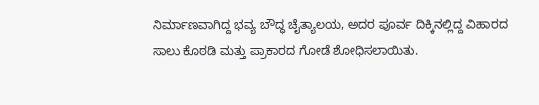ನಿರ್ಮಾಣವಾಗಿದ್ದ ಭವ್ಯ ಬೌದ್ಧ ಚೈತ್ಯಾಲಯ, ಅದರ ಪೂರ್ವ ದಿಕ್ಕಿನಲ್ಲಿದ್ದ ವಿಹಾರದ ಸಾಲು ಕೊಠಡಿ ಮತ್ತು ಪ್ರಾಕಾರದ ಗೋಡೆ ಶೋಧಿಸಲಾಯಿತು.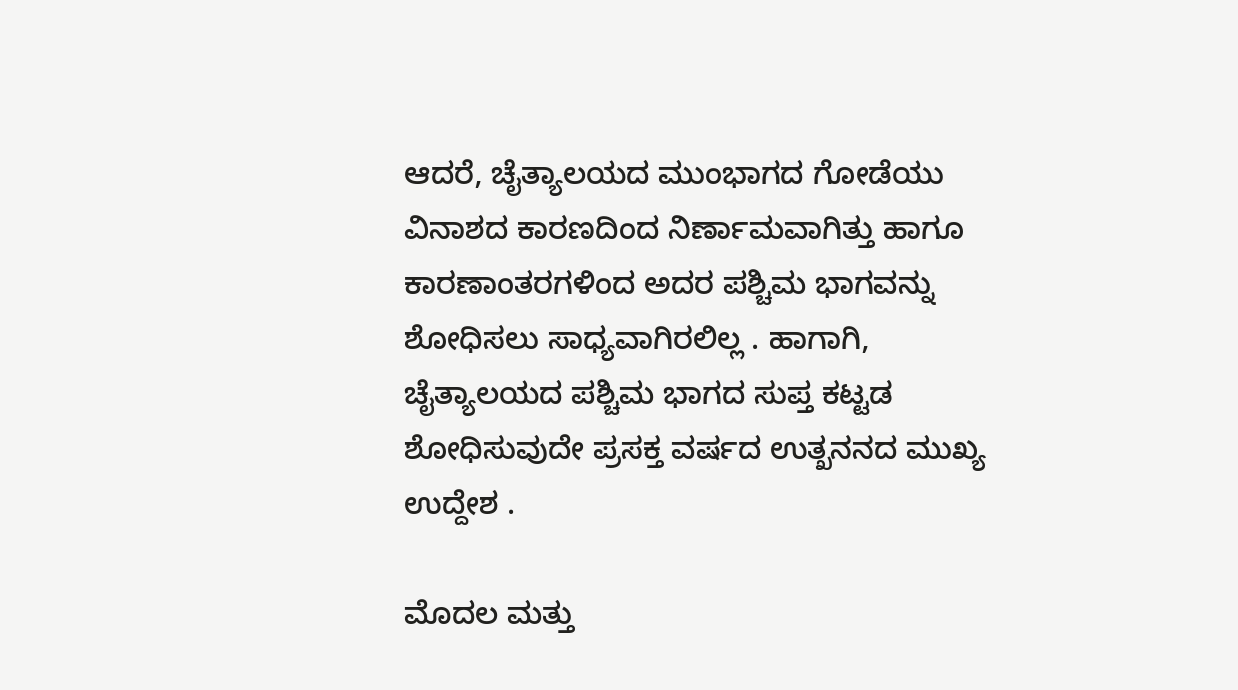ಆದರೆ, ಚೈತ್ಯಾಲಯದ ಮುಂಭಾಗದ ಗೋಡೆಯು ವಿನಾಶದ ಕಾರಣದಿಂದ ನಿರ್ಣಾಮವಾಗಿತ್ತು ಹಾಗೂ ಕಾರಣಾಂತರಗಳಿಂದ ಅದರ ಪಶ್ಚಿಮ ಭಾಗವನ್ನು ಶೋಧಿಸಲು ಸಾಧ್ಯವಾಗಿರಲಿಲ್ಲ . ಹಾಗಾಗಿ, ಚೈತ್ಯಾಲಯದ ಪಶ್ಚಿಮ ಭಾಗದ ಸುಪ್ತ ಕಟ್ಟಡ ಶೋಧಿಸುವುದೇ ಪ್ರಸಕ್ತ ವರ್ಷದ ಉತ್ಖನನದ ಮುಖ್ಯ ಉದ್ದೇಶ .

ಮೊದಲ ಮತ್ತು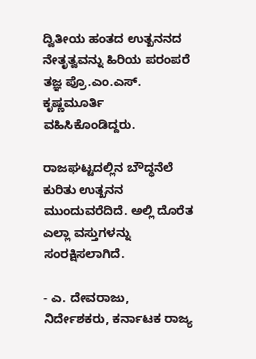ದ್ವಿತೀಯ ಹಂತದ ಉತ್ಖನನದ ನೇತೃತ್ವವನ್ನು ಹಿರಿಯ ಪರಂಪರೆ ತಜ್ಞ ಪ್ರೊ.ಎಂ.ಎಸ್‌. ಕೃಷ್ಣಮೂರ್ತಿ ವಹಿಸಿಕೊಂಡಿದ್ದರು.

ರಾಜಘಟ್ಟದಲ್ಲಿನ ಬೌದ್ಧನೆಲೆ ಕುರಿತು ಉತ್ಖನನ ಮುಂದುವರೆದಿದೆ. ಅಲ್ಲಿ ದೊರೆತ ಎಲ್ಲಾ ವಸ್ತುಗಳನ್ನು ಸಂರಕ್ಷಿಸಲಾಗಿದೆ.

- ಎ. ದೇವರಾಜು, ನಿರ್ದೇಶಕರು, ಕರ್ನಾಟಕ ರಾಜ್ಯ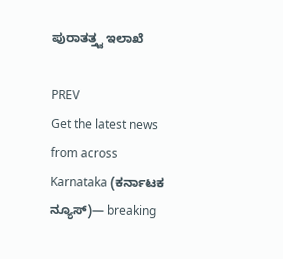ಪುರಾತತ್ತ್ವ ಇಲಾಖೆ

PREV
Get the latest news from across Karnataka (ಕರ್ನಾಟಕ ನ್ಯೂಸ್)— breaking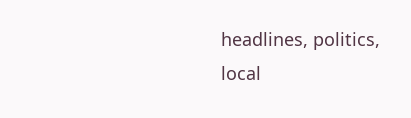headlines, politics, local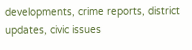developments, crime reports, district updates, civic issues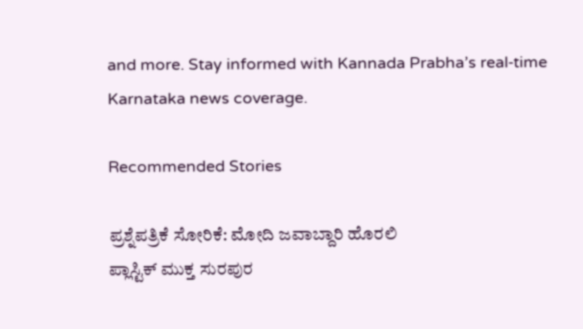and more. Stay informed with Kannada Prabha’s real‑time Karnataka news coverage.

Recommended Stories

ಪ್ರಶ್ನೆಪತ್ರಿಕೆ ಸೋರಿಕೆ: ಮೋದಿ ಜವಾಬ್ದಾರಿ ಹೊರಲಿ
ಪ್ಲಾಸ್ಟಿಕ್ ಮುಕ್ತ ಸುರಪುರ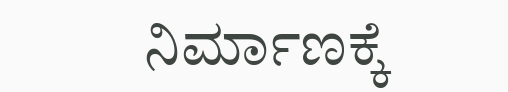ನಿರ್ಮಾಣಕ್ಕೆ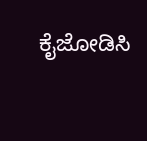ಕೈಜೋಡಿಸಿ